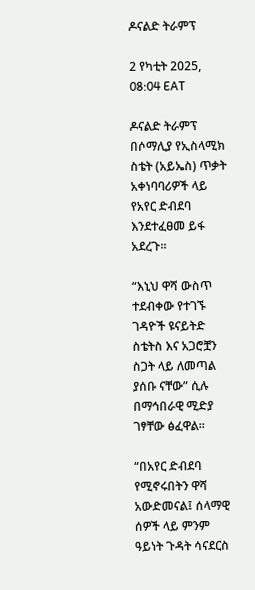ዶናልድ ትራምፕ

2 የካቲት 2025, 08:04 EAT

ዶናልድ ትራምፕ በሶማሊያ የኢስላሚክ ስቴት (አይኤስ) ጥቃት አቀነባባሪዎች ላይ የአየር ድብደባ እንደተፈፀመ ይፋ አደረጉ።

“እኒህ ዋሻ ውስጥ ተደብቀው የተገኙ ገዳዮች ዩናይትድ ስቴትስ እና አጋሮቿን ስጋት ላይ ለመጣል ያሰቡ ናቸው” ሲሉ በማኅበራዊ ሚድያ ገፃቸው ፅፈዋል።

“በአየር ድብደባ የሚኖሩበትን ዋሻ አውድመናል፤ ሰላማዊ ሰዎች ላይ ምንም ዓይነት ጉዳት ሳናደርስ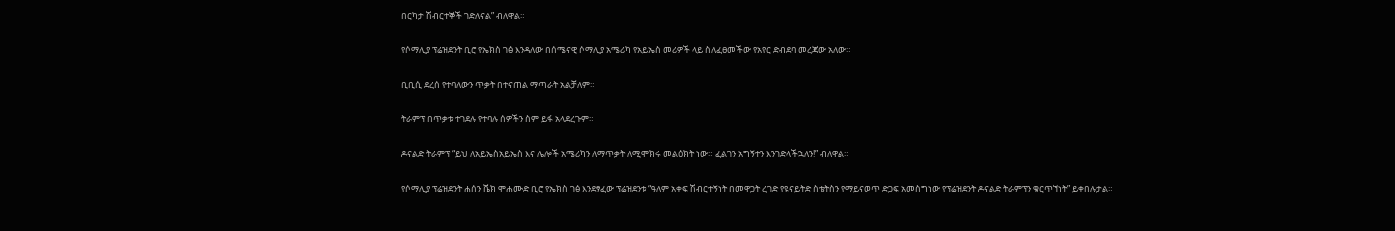በርካታ ሽብርተኞች ገድለናል” ብለዋል።

የሶማሊያ ፕሬዝደንት ቢሮ የኤክስ ገፅ እንዳለው በሰሜናዊ ሶማሊያ አሜሪካ የአይኤስ መሪዎች ላይ ስለፈፀመችው የአየር ድብደባ መረጃው አለው።

ቢቢሲ ደረሰ የተባለውን ጥቃት በተናጠል ማጣራት አልቻለም።

ትራምፕ በጥቃቱ ተገደሉ የተባሉ ሰዎችን ስም ይፋ አላደረጉም።

ዶናልድ ትራምፕ “ይህ ለአይኤስአይኤስ እና ሌሎች አሜሪካን ለማጥቃት ለሚሞክሩ መልዕክት ነው። ፈልገን አግኝተን እንገድላችኋለን!” ብለዋል።

የሶማሊያ ፕሬዝደንት ሐሰን ሼክ ሞሐሙድ ቢሮ የኤክስ ገፅ እንደፃፈው ፕሬዝደንቱ “ዓለም አቀፍ ሽብርተኝነት በመዋጋት ረገድ የዩናይትድ ስቴትስን የማይናወጥ ድጋፍ አመስግነው የፕሬዝደንት ዶናልድ ትራምፕን ቁርጥኘነት” ይቀበሉታል።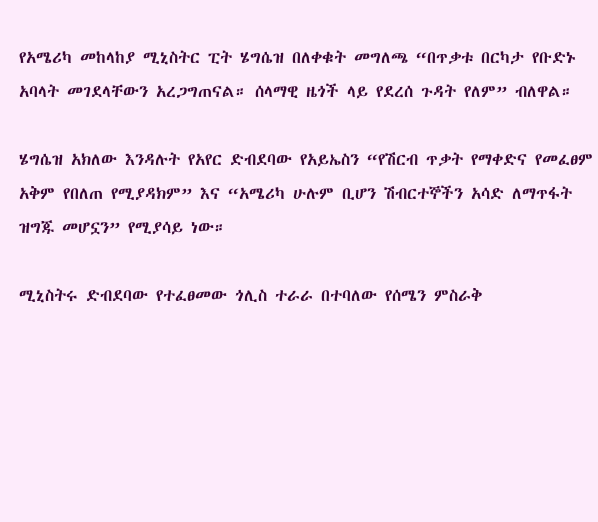የአሜሪካ መከላከያ ሚኒስትር ፒት ሄግሴዝ በለቀቁት መግለጫ “በጥቃቱ በርካታ የቡድኑ አባላት መገደላቸውን አረጋግጠናል። ሰላማዊ ዜጎች ላይ የደረሰ ጉዳት የለም” ብለዋል።

ሄግሴዝ አክለው እንዳሉት የአየር ድብደባው የአይኤስን “የሽርብ ጥቃት የማቀድና የመፈፀም አቅም የበለጠ የሚያዳክም” እና “አሜሪካ ሁሉም ቢሆን ሽብርተኞችን አሳድ ለማጥፋት ዝግጁ መሆኗን” የሚያሳይ ነው።

ሚኒስትሩ ድብደባው የተፈፀመው ጎሊስ ተራራ በተባለው የሰሜን ምስራቅ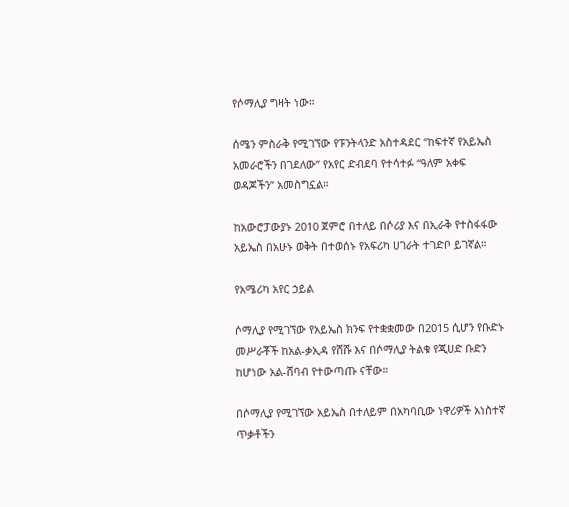የሶማሊያ ግዛት ነው።

ሰሜን ምስራቅ የሚገኘው የፑንትላንድ አስተዳደር “ከፍተኛ የአይኤስ አመራሮችን በገደለው” የአየር ድብደባ የተሳተፉ “ዓለም አቀፍ ወዳጆችን” አመስግኗል።

ከአውሮፓውያኑ 2010 ጀምሮ በተለይ በሶሪያ እና በኢራቅ የተስፋፋው አይኤስ በአሁኑ ወቅት በተወሰኑ የአፍሪካ ሀገራት ተገድቦ ይገኛል።

የአሜሪካ አየር ኃይል

ሶማሊያ የሚገኘው የአይኤስ ክንፍ የተቋቋመው በ2015 ሲሆን የቡድኑ መሥራቾች ከአል-ቃኢዳ የሸሹ እና በሶማሊያ ትልቁ የጂሀድ ቡድን ከሆነው አል-ሸባብ የተውጣጡ ናቸው።

በሶማሊያ የሚገኘው አይኤስ በተለይም በአካባቢው ነዋሪዎች አነስተኛ ጥቃቶችን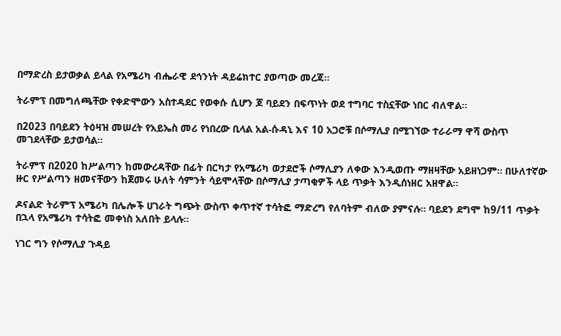በማድረስ ይታወቃል ይላል የአሜሪካ ብሔራዊ ደኅንነት ዳይሬክተር ያወጣው መረጃ።

ትራምፕ በመግለጫቸው የቀድሞውን አስተዳደር የወቀሱ ሲሆን ጆ ባይደን በፍጥነት ወደ ተግባር ተስኗቸው ነበር ብለዋል።

በ2023 በባይደን ትዕዛዝ መሠረት የአይኤስ መሪ የነበረው ቢላል አል-ሱዳኒ እና 10 አጋሮቹ በሶማሊያ በሚገኘው ተራራማ ዋሻ ውስጥ መገደላቸው ይታወሳል።

ትራምፕ በ2020 ከሥልጣን ከመውረዳቸው በፊት በርካታ የአሜሪካ ወታደሮች ሶማሊያን ለቀው እንዲወጡ ማዘዛቸው አይዘነጋም። በሁለተኛው ዙር የሥልጣን ዘመናቸውን ከጀመሩ ሁለት ሳምንት ሳይሞላቸው በሶማሊያ ታጣቂዎች ላይ ጥቃት እንዲሰነዘር አዘዋል።

ዶናልድ ትራምፕ አሜሪካ በሌሎች ሀገራት ግጭት ውስጥ ቀጥተኛ ተሳትፎ ማድረግ የለባትም ብለው ያምናሉ። ባይደን ደግሞ ከ9/11 ጥቃት በኋላ የአሜሪካ ተሳትፎ መቀነስ አለበት ይላሉ።

ነገር ግን የሶማሊያ ጉዳይ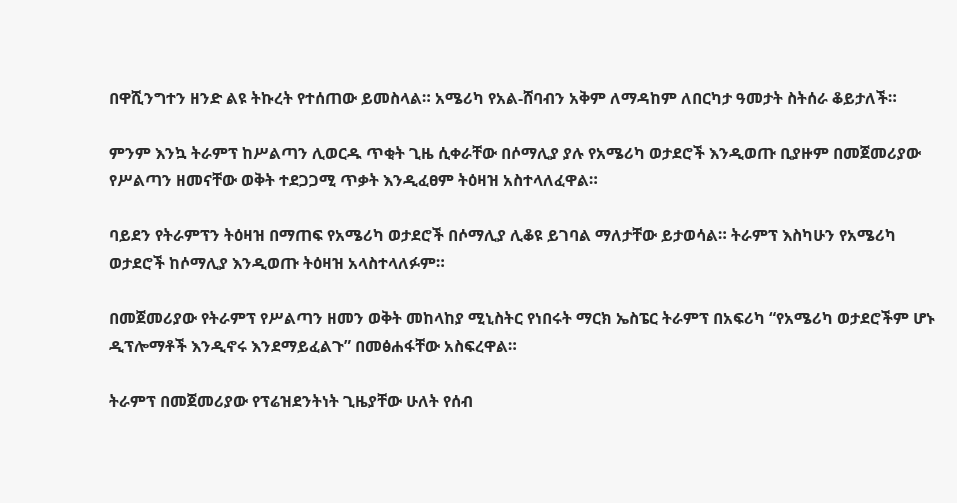በዋሺንግተን ዘንድ ልዩ ትኩረት የተሰጠው ይመስላል። አሜሪካ የአል-ሸባብን አቅም ለማዳከም ለበርካታ ዓመታት ስትሰራ ቆይታለች።

ምንም እንኳ ትራምፕ ከሥልጣን ሊወርዱ ጥቂት ጊዜ ሲቀራቸው በሶማሊያ ያሉ የአሜሪካ ወታደሮች እንዲወጡ ቢያዙም በመጀመሪያው የሥልጣን ዘመናቸው ወቅት ተደጋጋሚ ጥቃት እንዲፈፀም ትዕዛዝ አስተላለፈዋል።

ባይደን የትራምፕን ትዕዛዝ በማጠፍ የአሜሪካ ወታደሮች በሶማሊያ ሊቆዩ ይገባል ማለታቸው ይታወሳል። ትራምፕ እስካሁን የአሜሪካ ወታደሮች ከሶማሊያ እንዲወጡ ትዕዛዝ አላስተላለፉም።

በመጀመሪያው የትራምፕ የሥልጣን ዘመን ወቅት መከላከያ ሚኒስትር የነበሩት ማርክ ኤስፔር ትራምፕ በአፍሪካ “የአሜሪካ ወታደሮችም ሆኑ ዲፕሎማቶች እንዲኖሩ እንደማይፈልጉ” በመፅሐፋቸው አስፍረዋል።

ትራምፕ በመጀመሪያው የፕሬዝደንትነት ጊዜያቸው ሁለት የሰብ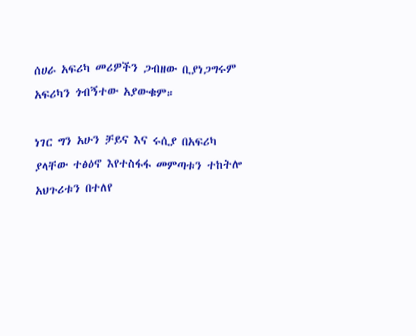ሰሀራ አፍሪካ መሪዎችን ጋብዘው ቢያነጋግሩም አፍሪካን ጎብኝተው አያውቁም።

ነገር ግን አሁን ቻይና እና ሩሲያ በአፍሪካ ያላቸው ተፅዕኖ እየተስፋፋ መምጣቱን ተከትሎ አህጉሪቱን በተለየ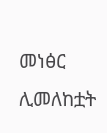መነፅር ሊመለከቷት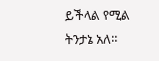ይችላል የሚል ትንታኔ አለ።